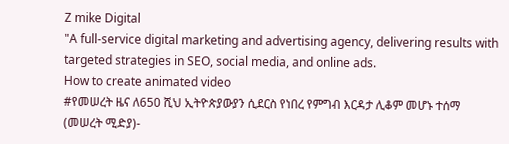Z mike Digital
"A full-service digital marketing and advertising agency, delivering results with targeted strategies in SEO, social media, and online ads.
How to create animated video
#የመሠረት ዜና ለ650 ሺህ ኢትዮጵያውያን ሲደርስ የነበረ የምግብ እርዳታ ሊቆም መሆኑ ተሰማ
(መሠረት ሚድያ)-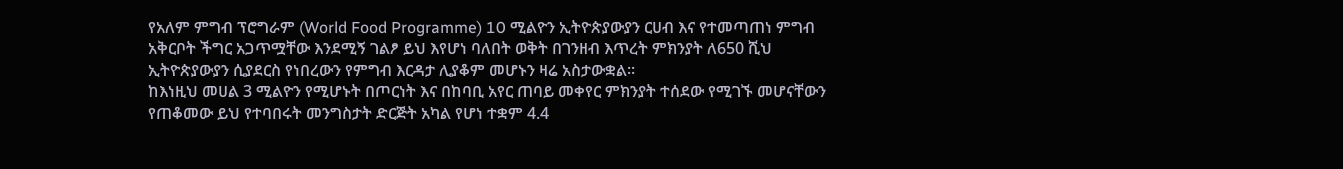የአለም ምግብ ፕሮግራም (World Food Programme) 10 ሚልዮን ኢትዮጵያውያን ርሀብ እና የተመጣጠነ ምግብ አቅርቦት ችግር አጋጥሟቸው እንደሚኝ ገልፆ ይህ እየሆነ ባለበት ወቅት በገንዘብ እጥረት ምክንያት ለ650 ሺህ ኢትዮጵያውያን ሲያደርስ የነበረውን የምግብ እርዳታ ሊያቆም መሆኑን ዛሬ አስታውቋል።
ከእነዚህ መሀል 3 ሚልዮን የሚሆኑት በጦርነት እና በከባቢ አየር ጠባይ መቀየር ምክንያት ተሰደው የሚገኙ መሆናቸውን የጠቆመው ይህ የተባበሩት መንግስታት ድርጅት አካል የሆነ ተቋም 4.4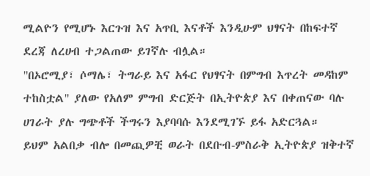ሚልዮን የሚሆኑ እርጉዝ እና አጥቢ እናቶች እንዲሁም ህፃናት በከፍተኛ ደረጃ ለረሀብ ተጋልጠው ይገኛሉ ብሏል።
"በኦሮሚያ፣ ሶማሌ፣ ትግራይ እና አፋር የህፃናት በምግብ እጥረት መዳከም ተከስቷል" ያለው የአለም ምግብ ድርጅት በኢትዮጵያ እና በቀጠናው ባሉ ሀገራት ያሉ ግጭቶች ችግሩን እያባባሱ እንደሚገኙ ይፋ አድርጓል።
ይህም አልበቃ ብሎ በመጪዎቺ ወራት በደቡብ-ምስራቅ ኢትዮጵያ ዝቅተኛ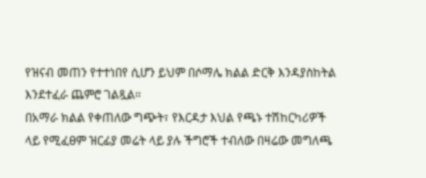የዝናብ መጠን የተተነበየ ሲሆን ይህም በሶማሌ ክልል ድርቅ እንዳያስከትል እንደተፈራ ጨምሮ ገልጿል።
በአማራ ክልል የቀጠለው ግጭት፣ የእርዳታ እህል የጫኑ ተሽከርካሪዎች ላይ የሚፈፀም ዝርፊያ መሬት ላይ ያሉ ችግሮች ተብለው በዛሬው መግለጫ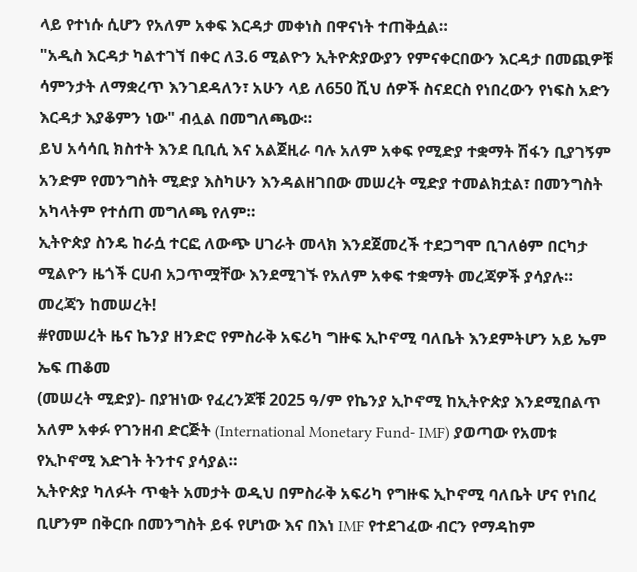ላይ የተነሱ ሲሆን የአለም አቀፍ እርዳታ መቀነስ በዋናነት ተጠቅሷል።
"አዲስ እርዳታ ካልተገኘ በቀር ለ3.6 ሚልዮን ኢትዮጵያውያን የምናቀርበውን እርዳታ በመጪዎቹ ሳምንታት ለማቋረጥ እንገደዳለን፣ አሁን ላይ ለ650 ሺህ ሰዎች ስናደርስ የነበረውን የነፍስ አድን እርዳታ እያቆምን ነው" ብሏል በመግለጫው።
ይህ አሳሳቢ ክስተት እንደ ቢቢሲ እና አልጀዚራ ባሉ አለም አቀፍ የሚድያ ተቋማት ሽፋን ቢያገኝም አንድም የመንግስት ሚድያ እስካሁን እንዳልዘገበው መሠረት ሚድያ ተመልክቷል፣ በመንግስት አካላትም የተሰጠ መግለጫ የለም።
ኢትዮጵያ ስንዴ ከራሷ ተርፎ ለውጭ ሀገራት መላክ እንደጀመረች ተደጋግሞ ቢገለፅም በርካታ ሚልዮን ዜጎች ርሀብ አጋጥሟቸው እንደሚገኙ የአለም አቀፍ ተቋማት መረጃዎች ያሳያሉ።
መረጃን ከመሠረት!
#የመሠረት ዜና ኬንያ ዘንድሮ የምስራቅ አፍሪካ ግዙፍ ኢኮኖሚ ባለቤት እንደምትሆን አይ ኤም ኤፍ ጠቆመ
(መሠረት ሚድያ)- በያዝነው የፈረንጆቹ 2025 ዓ/ም የኬንያ ኢኮኖሚ ከኢትዮጵያ እንደሚበልጥ አለም አቀፉ የገንዘብ ድርጅት (International Monetary Fund- IMF) ያወጣው የአመቱ የኢኮኖሚ እድገት ትንተና ያሳያል።
ኢትዮጵያ ካለፉት ጥቂት አመታት ወዲህ በምስራቅ አፍሪካ የግዙፍ ኢኮኖሚ ባለቤት ሆና የነበረ ቢሆንም በቅርቡ በመንግስት ይፋ የሆነው እና በእነ IMF የተደገፈው ብርን የማዳከም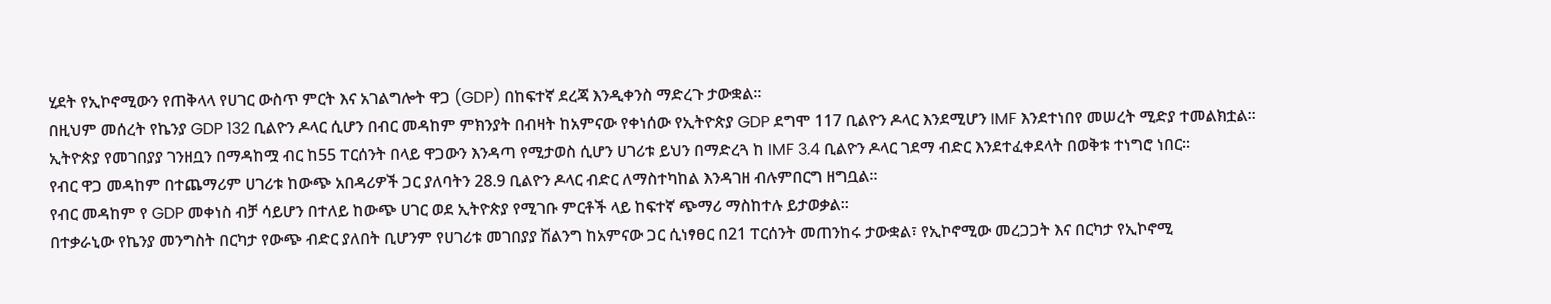ሂደት የኢኮኖሚውን የጠቅላላ የሀገር ውስጥ ምርት እና አገልግሎት ዋጋ (GDP) በከፍተኛ ደረጃ እንዲቀንስ ማድረጉ ታውቋል።
በዚህም መሰረት የኬንያ GDP 132 ቢልዮን ዶላር ሲሆን በብር መዳከም ምክንያት በብዛት ከአምናው የቀነሰው የኢትዮጵያ GDP ደግሞ 117 ቢልዮን ዶላር እንደሚሆን IMF እንደተነበየ መሠረት ሚድያ ተመልክቷል።
ኢትዮጵያ የመገበያያ ገንዘቧን በማዳከሟ ብር ከ55 ፐርሰንት በላይ ዋጋውን እንዳጣ የሚታወስ ሲሆን ሀገሪቱ ይህን በማድረጓ ከ IMF 3.4 ቢልዮን ዶላር ገደማ ብድር እንደተፈቀደላት በወቅቱ ተነግሮ ነበር።
የብር ዋጋ መዳከም በተጨማሪም ሀገሪቱ ከውጭ አበዳሪዎች ጋር ያለባትን 28.9 ቢልዮን ዶላር ብድር ለማስተካከል እንዳገዘ ብሉምበርግ ዘግቧል።
የብር መዳከም የ GDP መቀነስ ብቻ ሳይሆን በተለይ ከውጭ ሀገር ወደ ኢትዮጵያ የሚገቡ ምርቶች ላይ ከፍተኛ ጭማሪ ማስከተሉ ይታወቃል።
በተቃራኒው የኬንያ መንግስት በርካታ የውጭ ብድር ያለበት ቢሆንም የሀገሪቱ መገበያያ ሽልንግ ከአምናው ጋር ሲነፃፀር በ21 ፐርሰንት መጠንከሩ ታውቋል፣ የኢኮኖሚው መረጋጋት እና በርካታ የኢኮኖሚ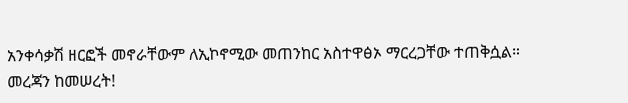አንቀሳቃሽ ዘርፎች መኖራቸውም ለኢኮኖሚው መጠንከር አስተዋፅኦ ማርረጋቸው ተጠቅሷል።
መረጃን ከመሠረት!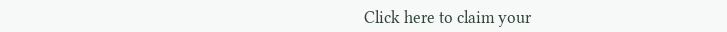Click here to claim your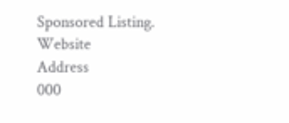Sponsored Listing.
Website
Address
000